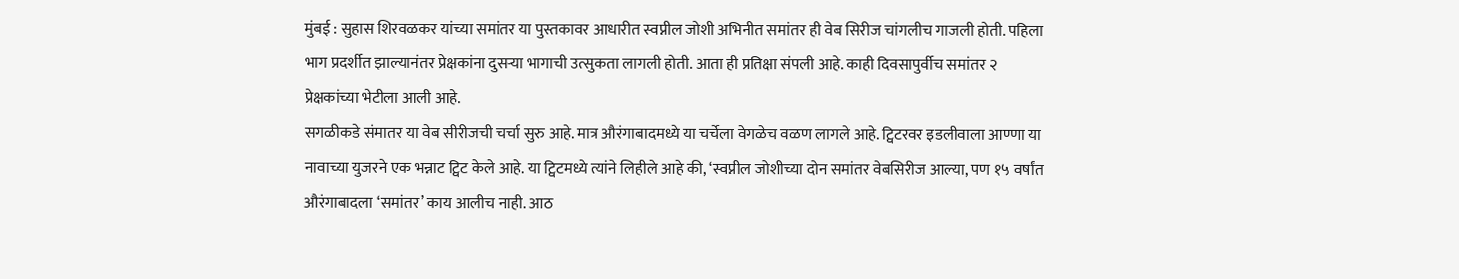मुंबई : सुहास शिरवळकर यांच्या समांतर या पुस्तकावर आधारीत स्वप्नील जोशी अभिनीत समांतर ही वेब सिरीज चांगलीच गाजली होती. पहिला भाग प्रदर्शीत झाल्यानंतर प्रेक्षकांना दुसऱ्या भागाची उत्सुकता लागली होती. आता ही प्रतिक्षा संपली आहे. काही दिवसापुर्वीच समांतर २ प्रेक्षकांच्या भेटीला आली आहे.
सगळीकडे संमातर या वेब सीरीजची चर्चा सुरु आहे. मात्र औरंगाबादमध्ये या चर्चेला वेगळेच वळण लागले आहे. ट्विटरवर इडलीवाला आण्णा या नावाच्या युजरने एक भन्नाट ट्विट केले आहे. या ट्विटमध्ये त्यांने लिहीले आहे की, ‘स्वप्नील जोशीच्या दोन समांतर वेबसिरीज आल्या, पण १५ वर्षांत औरंगाबादला ‘समांतर’ काय आलीच नाही. आठ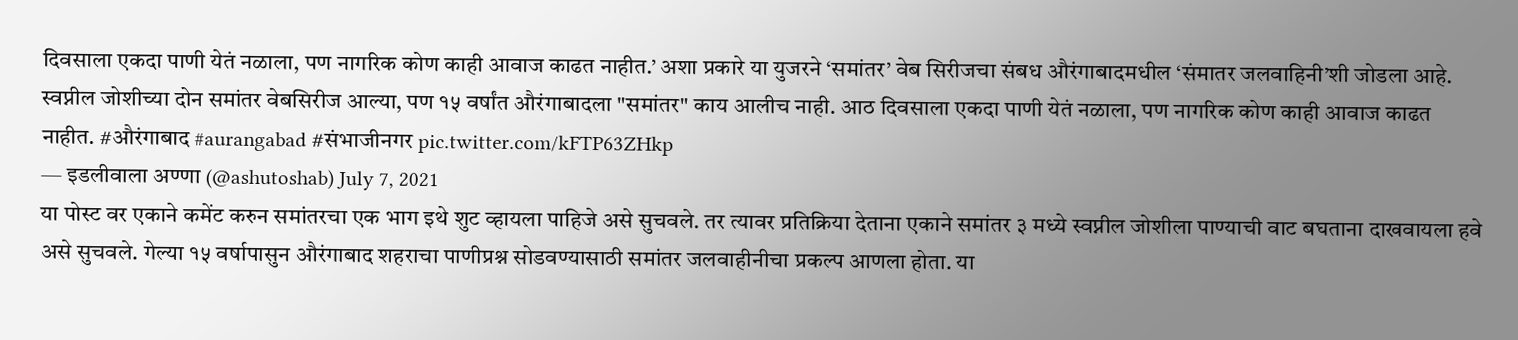दिवसाला एकदा पाणी येतं नळाला, पण नागरिक कोण काही आवाज काढत नाहीत.’ अशा प्रकारे या युजरने ‘समांतर’ वेब सिरीजचा संबध औरंगाबादमधील ‘संमातर जलवाहिनी’शी जोडला आहे.
स्वप्नील जोशीच्या दोन समांतर वेबसिरीज आल्या, पण १५ वर्षांत औरंगाबादला "समांतर" काय आलीच नाही. आठ दिवसाला एकदा पाणी येतं नळाला, पण नागरिक कोण काही आवाज काढत नाहीत. #औरंगाबाद #aurangabad #संभाजीनगर pic.twitter.com/kFTP63ZHkp
— इडलीवाला अण्णा (@ashutoshab) July 7, 2021
या पोस्ट वर एकाने कमेंट करुन समांतरचा एक भाग इथे शुट व्हायला पाहिजे असे सुचवले. तर त्यावर प्रतिक्रिया देताना एकाने समांतर ३ मध्ये स्वप्नील जोशीला पाण्याची वाट बघताना दाखवायला हवे असे सुचवले. गेल्या १५ वर्षापासुन औरंगाबाद शहराचा पाणीप्रश्न सोडवण्यासाठी समांतर जलवाहीनीचा प्रकल्प आणला होता. या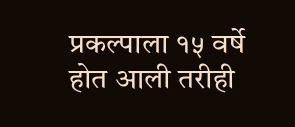प्रकल्पाला १५ वर्षे होत आली तरीही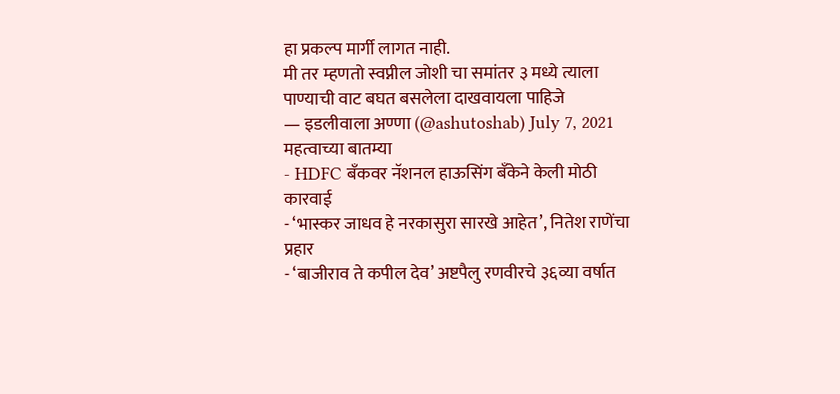हा प्रकल्प मार्गी लागत नाही.
मी तर म्हणतो स्वप्नील जोशी चा समांतर ३ मध्ये त्याला पाण्याची वाट बघत बसलेला दाखवायला पाहिजे
— इडलीवाला अण्णा (@ashutoshab) July 7, 2021
महत्वाच्या बातम्या
- HDFC बँकवर नॅशनल हाऊसिंग बँकेने केली मोठी कारवाई
- ‘भास्कर जाधव हे नरकासुरा सारखे आहेत’, नितेश राणेंचा प्रहार
- ‘बाजीराव ते कपील देव’ अष्टपैलु रणवीरचे ३६व्या वर्षात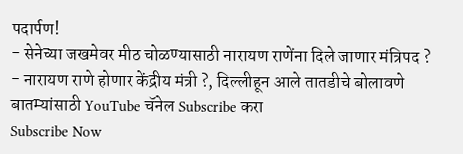पदार्पण!
- सेनेच्या जखमेवर मीठ चोळण्यासाठी नारायण राणेंना दिले जाणार मंत्रिपद ?
- नारायण राणे होणार केंद्रीय मंत्री ?, दिल्लीहून आले तातडीचे बोलावणे
बातम्यांसाठी YouTube चॅनेल Subscribe करा
Subscribe Now